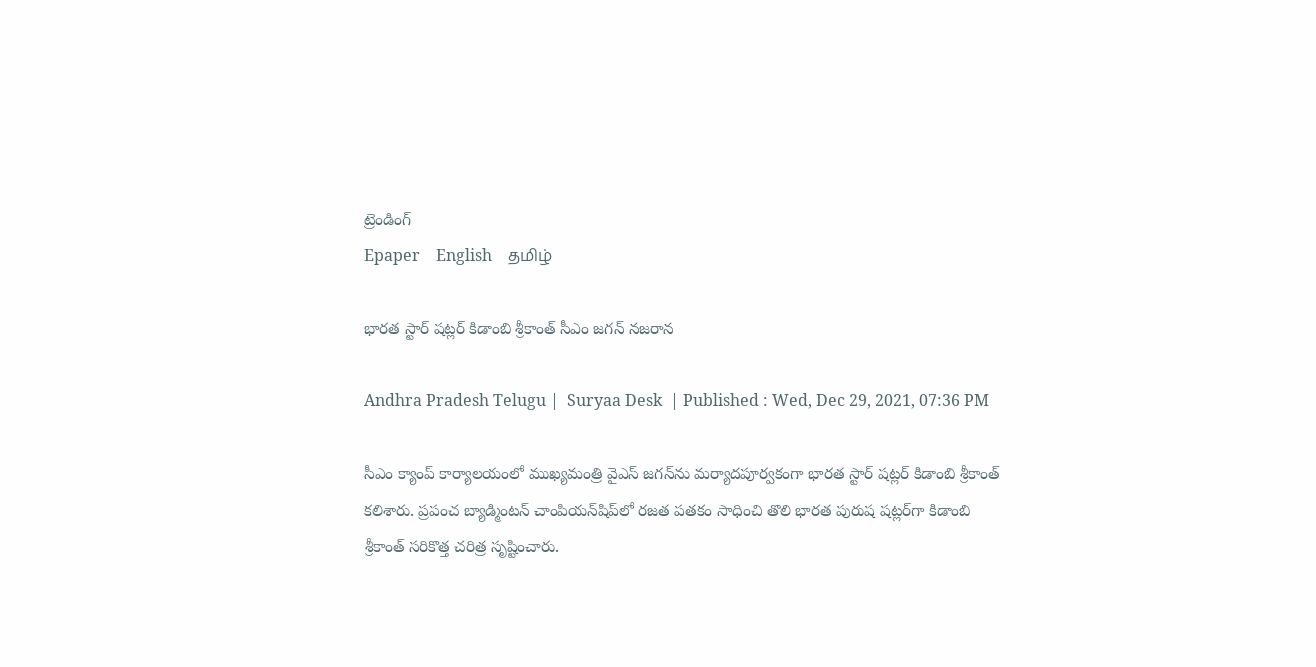ట్రెండింగ్
Epaper    English    தமிழ்

భారత స్టార్‌ షట్లర్‌ కిడాంబి శ్రీకాంత్‌ సీఎం జగన్ నజరాన

Andhra Pradesh Telugu |  Suryaa Desk  | Published : Wed, Dec 29, 2021, 07:36 PM

సీఎం క్యాంప్‌ కార్యాలయంలో ముఖ్యమంత్రి వైఎస్‌ జగన్‌ను మర్యాదపూర్వకంగా భారత స్టార్‌ షట్లర్‌ కిడాంబి శ్రీకాంత్‌ కలిశారు. ప్రపంచ బ్యాడ్మింటన్‌ చాంపియన్‌షిప్‌లో రజత పతకం సాధించి తొలి భారత పురుష షట్లర్‌గా కిడాంబి శ్రీకాంత్‌ సరికొత్త చరిత్ర సృష్టించారు.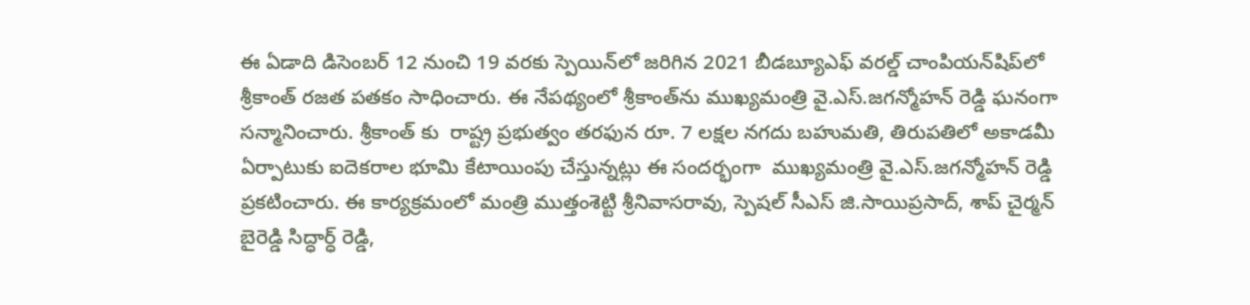ఈ ఏడాది డిసెంబర్‌ 12 నుంచి 19 వరకు స్పెయిన్‌లో జరిగిన 2021 బీడబ్యూఎఫ్‌ వరల్డ్‌ చాంపియన్‌షిప్‌లో శ్రీకాంత్ రజత పతకం సాధించారు. ఈ నేపథ్యంలో శ్రీకాంత్‌ను ముఖ్యమంత్రి వై.ఎస్.జగన్మోహన్ రెడ్డి ఘనంగా సన్మానించారు. శ్రీకాంత్ కు  రాష్ట్ర ప్రభుత్వం తరఫున రూ. 7 లక్షల నగదు బహుమతి, తిరుపతిలో అకాడమీ ఏర్పాటుకు ఐదెకరాల భూమి కేటాయింపు చేస్తున్నట్లు ఈ సందర్భంగా  ము‍ఖ్యమంత్రి వై.ఎస్.జగన్మోహన్ రెడ్డి ప్రకటించారు. ఈ కార్యక్రమంలో మంత్రి ముత్తంశెట్టి శ్రీనివాసరావు, స్పెషల్‌ సీఎస్‌ జి.సాయిప్రసాద్, శాప్‌ చైర్మన్‌ బైరెడ్డి సిద్ధార్ధ్‌ రెడ్డి,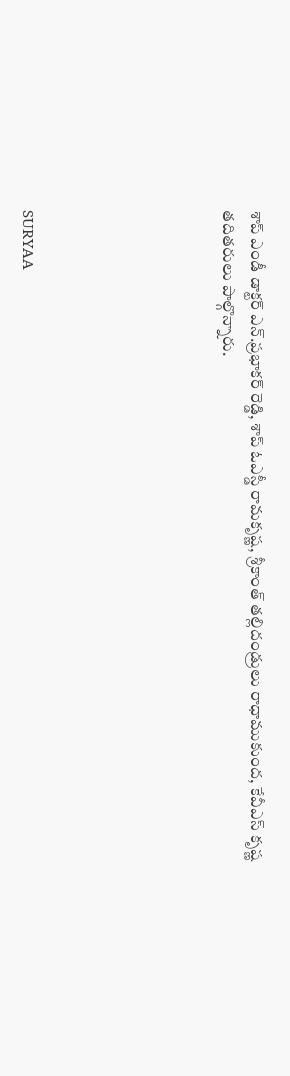శాప్‌ ఎండీ డాక్టర్‌ ఎన్‌.ప్రభాకర్‌ రెడ్డి, శాప్‌ ఓఎస్డీ రామకృష్ణ, శ్రీకాంత్‌ తల్లిదండ్రులు రాధాముకుంద, కేవీఎస్‌ కృష్ణ తదితరులు పాల్గొన్నారు.






SURYAA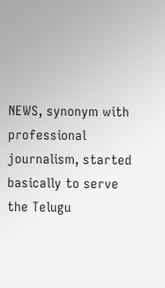NEWS, synonym with professional journalism, started basically to serve the Telugu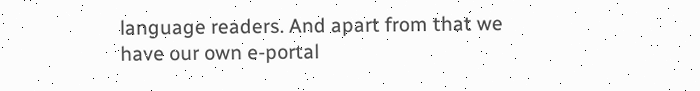language readers. And apart from that we have our own e-portal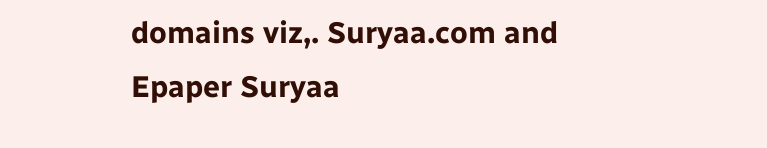domains viz,. Suryaa.com and Epaper Suryaa